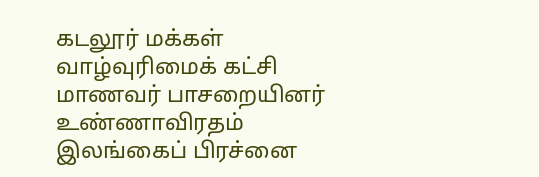கடலூர் மக்கள் வாழ்வுரிமைக் கட்சி மாணவர் பாசறையினர் உண்ணாவிரதம்
இலங்கைப் பிரச்னை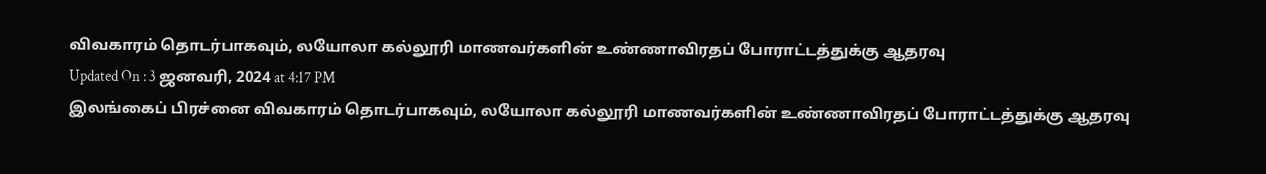விவகாரம் தொடர்பாகவும், லயோலா கல்லூரி மாணவர்களின் உண்ணாவிரதப் போராட்டத்துக்கு ஆதரவு
Updated On : 3 ஜனவரி, 2024 at 4:17 PM
இலங்கைப் பிரச்னை விவகாரம் தொடர்பாகவும், லயோலா கல்லூரி மாணவர்களின் உண்ணாவிரதப் போராட்டத்துக்கு ஆதரவு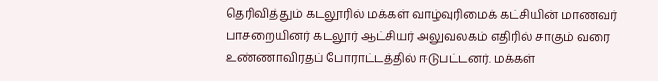தெரிவித்தும் கடலூரில் மக்கள் வாழ்வுரிமைக் கட்சியின் மாணவர் பாசறையினர் கடலூர் ஆட்சியர் அலுவலகம் எதிரில் சாகும் வரை உண்ணாவிரதப் போராட்டத்தில் ஈடுபட்டனர். மக்கள்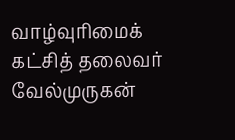வாழ்வுரிமைக் கட்சித் தலைவர் வேல்முருகன்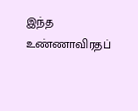இந்த உண்ணாவிரதப்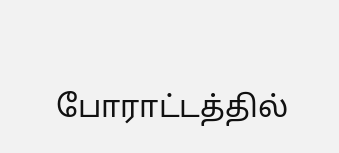போராட்டத்தில்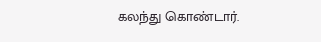கலந்து கொண்டார்.